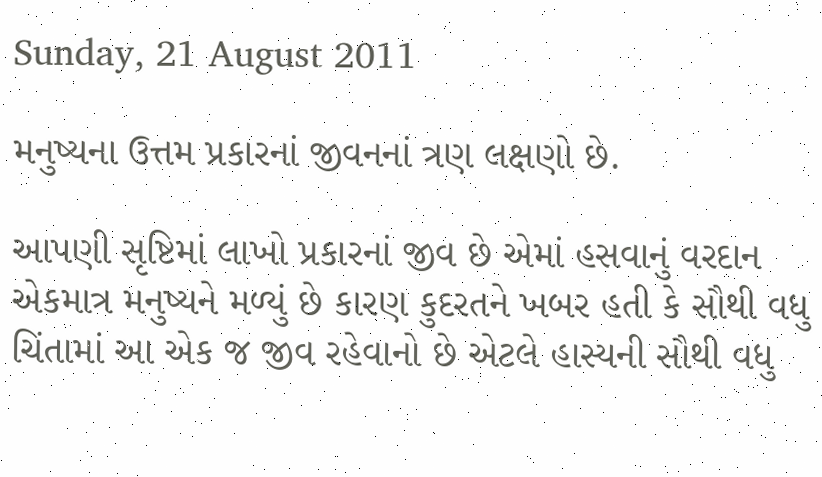Sunday, 21 August 2011

મનુષ્યના ઉત્તમ પ્રકારનાં જીવનનાં ત્રણ લક્ષણો છે.

આપણી સૃષ્ટિમાં લાખો પ્રકારનાં જીવ છે એમાં હસવાનું વરદાન એકમાત્ર મનુષ્યને મળ્યું છે કારણ કુદરતને ખબર હતી કે સૌથી વધુ ચિંતામાં આ એક જ જીવ રહેવાનો છે એટલે હાસ્યની સૌથી વધુ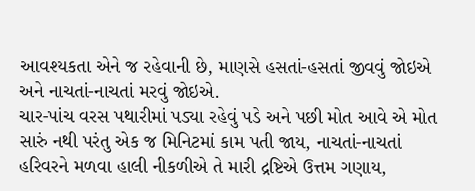આવશ્યકતા એને જ રહેવાની છે, માણસે હસતાં-હસતાં જીવવું જોઇએ અને નાચતાં-નાચતાં મરવું જોઇએ.
ચાર-પાંચ વરસ પથારીમાં પડ્યા રહેવું પડે અને પછી મોત આવે એ મોત સારું નથી પરંતુ એક જ મિનિટમાં કામ પતી જાય, નાચતાં-નાચતાં હરિવરને મળવા હાલી નીકળીએ તે મારી દ્રષ્ટિએ ઉત્તમ ગણાય,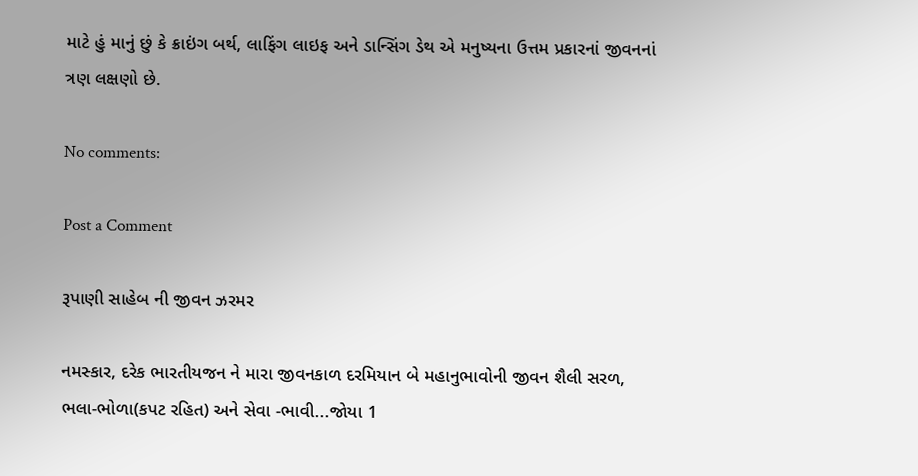માટે હું માનું છું કે ક્રાઇંગ બર્થ, લાફિંગ લાઇફ અને ડાન્સિંગ ડેથ એ મનુષ્યના ઉત્તમ પ્રકારનાં જીવનનાં ત્રણ લક્ષણો છે.

No comments:

Post a Comment

રૂપાણી સાહેબ ની જીવન ઝરમર

નમસ્કાર, દરેક ભારતીયજન ને મારા જીવનકાળ દરમિયાન બે મહાનુભાવોની જીવન શૈલી સરળ, ભલા-ભોળા(કપટ રહિત) અને સેવા -ભાવી...જોયા 1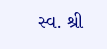સ્વ. શ્રી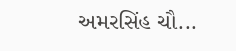અમરસિંહ ચૌ...